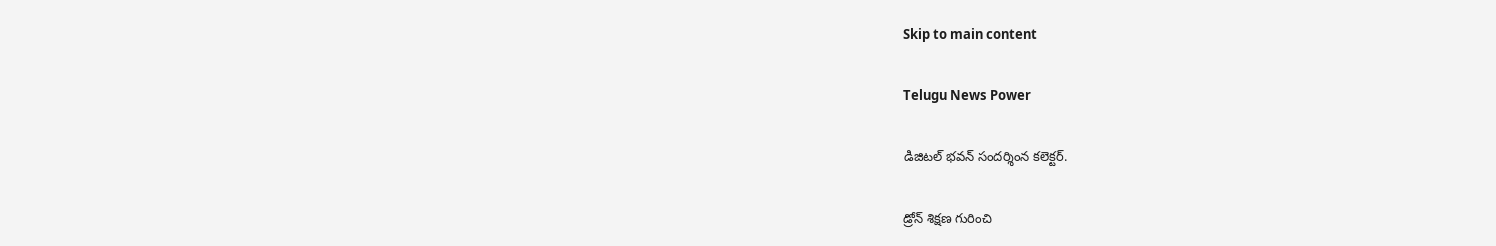Skip to main content

Telugu News Power

డిజిటల్ భవన్ సందర్శింన కలెక్టర్.

డ్రోన్ శిక్షణ గురించి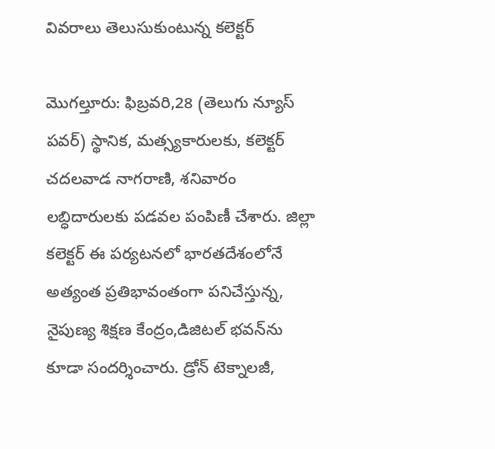వివరాలు తెలుసుకుంటున్న కలెక్టర్

మొగల్తూరు: ఫిబ్రవరి,28 (తెలుగు న్యూస్ పవర్) స్థానిక, మత్స్యకారులకు, కలెక్టర్ చదలవాడ నాగరాణి, శనివారం లబ్ధిదారులకు పడవల పంపిణీ చేశారు. జిల్లా కలెక్టర్ ఈ పర్యటనలో భారతదేశంలోనే అత్యంత ప్రతిభావంతంగా పనిచేస్తున్న, నైపుణ్య శిక్షణ కేంద్రం,డిజిటల్ భవన్‌ను కూడా సందర్శించారు. డ్రోన్ టెక్నాలజీ,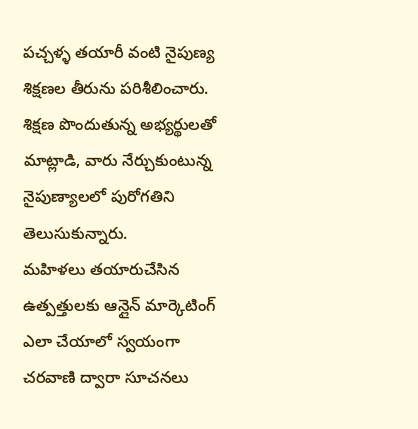పచ్చళ్ళ తయారీ వంటి నైపుణ్య శిక్షణల తీరును పరిశీలించారు. శిక్షణ పొందుతున్న అభ్యర్థులతో మాట్లాడి, వారు నేర్చుకుంటున్న నైపుణ్యాలలో పురోగతిని తెలుసుకున్నారు.
మహిళలు తయారుచేసిన ఉత్పత్తులకు ఆన్లైన్ మార్కెటింగ్ ఎలా చేయాలో స్వయంగా చరవాణి ద్వారా సూచనలు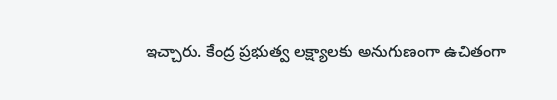ఇచ్చారు. కేంద్ర ప్రభుత్వ లక్ష్యాలకు అనుగుణంగా ఉచితంగా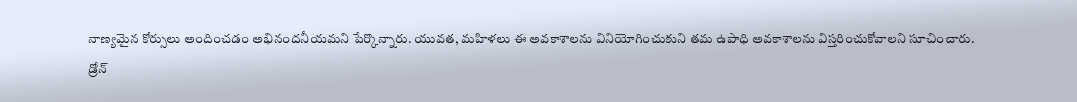నాణ్యమైన కోర్సులు అందించడం అభినందనీయమని పేర్కొన్నారు. యువత, మహిళలు ఈ అవకాశాలను వినియోగించుకుని తమ ఉపాధి అవకాశాలను విస్తరించుకోవాలని సూచించారు.
డ్రోన్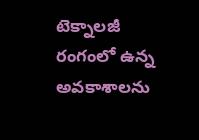టెక్నాలజీ రంగంలో ఉన్న అవకాశాలను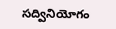సద్వినియోగం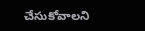చేసుకోవాలని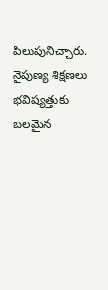పిలుపునిచ్చారు.
నైపుణ్య శిక్షణలు భవిష్యత్తుకు బలమైన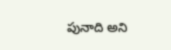పునాది అని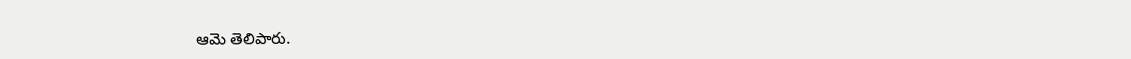ఆమె తెలిపారు.